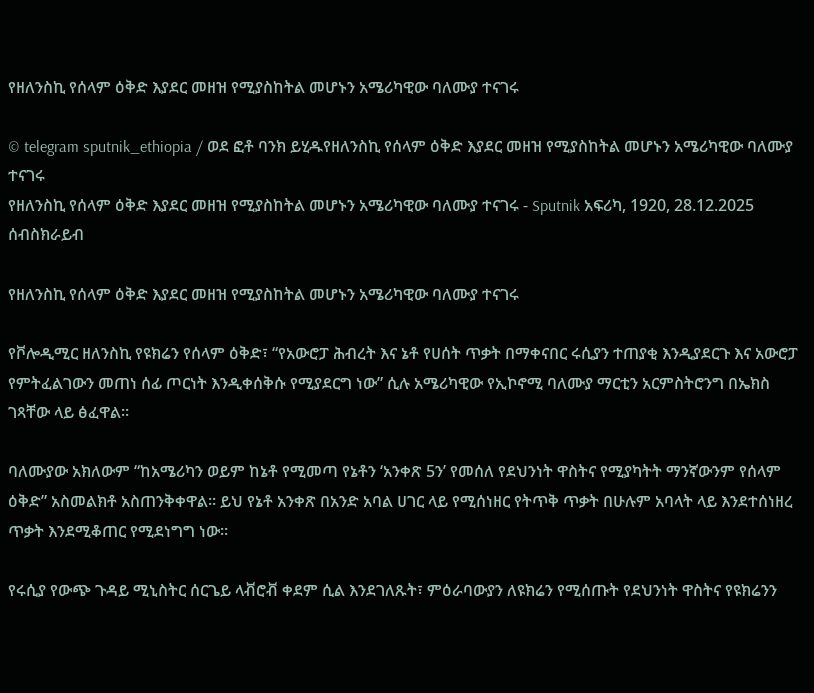የዘለንስኪ የሰላም ዕቅድ እያደር መዘዝ የሚያስከትል መሆኑን አሜሪካዊው ባለሙያ ተናገሩ

© telegram sputnik_ethiopia / ወደ ፎቶ ባንክ ይሂዱየዘለንስኪ የሰላም ዕቅድ እያደር መዘዝ የሚያስከትል መሆኑን አሜሪካዊው ባለሙያ ተናገሩ
የዘለንስኪ የሰላም ዕቅድ እያደር መዘዝ የሚያስከትል መሆኑን አሜሪካዊው ባለሙያ ተናገሩ - Sputnik አፍሪካ, 1920, 28.12.2025
ሰብስክራይብ

የዘለንስኪ የሰላም ዕቅድ እያደር መዘዝ የሚያስከትል መሆኑን አሜሪካዊው ባለሙያ ተናገሩ

የቮሎዲሚር ዘለንስኪ የዩክሬን የሰላም ዕቅድ፣ “የአውሮፓ ሕብረት እና ኔቶ የሀሰት ጥቃት በማቀናበር ሩሲያን ተጠያቂ እንዲያደርጉ እና አውሮፓ የምትፈልገውን መጠነ ሰፊ ጦርነት እንዲቀሰቅሱ የሚያደርግ ነው” ሲሉ አሜሪካዊው የኢኮኖሚ ባለሙያ ማርቲን አርምስትሮንግ በኤክስ ገጻቸው ላይ ፅፈዋል።

ባለሙያው አክለውም “ከአሜሪካን ወይም ከኔቶ የሚመጣ የኔቶን ‘አንቀጽ 5ን’ የመሰለ የደህንነት ዋስትና የሚያካትት ማንኛውንም የሰላም ዕቅድ” አስመልክቶ አስጠንቅቀዋል። ይህ የኔቶ አንቀጽ በአንድ አባል ሀገር ላይ የሚሰነዘር የትጥቅ ጥቃት በሁሉም አባላት ላይ እንደተሰነዘረ ጥቃት እንደሚቆጠር የሚደነግግ ነው።

የሩሲያ የውጭ ጉዳይ ሚኒስትር ሰርጌይ ላቭሮቭ ቀደም ሲል እንደገለጹት፣ ምዕራባውያን ለዩክሬን የሚሰጡት የደህንነት ዋስትና የዩክሬንን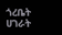ጎረቤት ሀገራት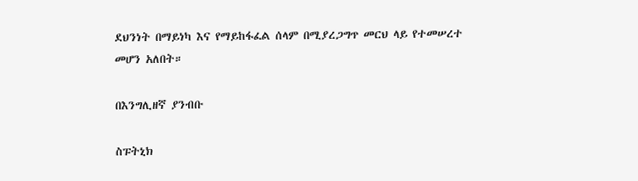ደህንነት በማይነካ እና የማይከፋፈል ሰላም በሚያረጋግጥ መርህ ላይ የተመሠረተ መሆን አለበት።

በእንግሊዘኛ ያንብቡ

ስፑትኒክ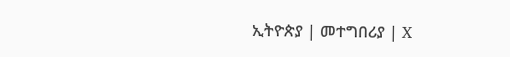ኢትዮጵያ | መተግበሪያ | X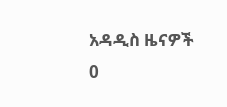አዳዲስ ዜናዎች
0